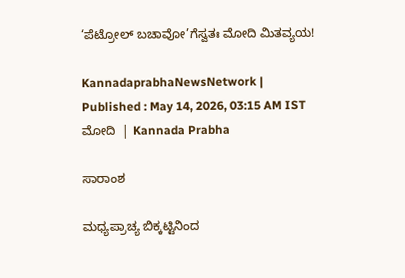‘ಪೆಟ್ರೋಲ್‌ ಬಚಾವೋ’ಗೆಸ್ವತಃ ಮೋದಿ ಮಿತವ್ಯಯ!

KannadaprabhaNewsNetwork |
Published : May 14, 2026, 03:15 AM IST
ಮೋದಿ  | Kannada Prabha

ಸಾರಾಂಶ

ಮಧ್ಯಪ್ರಾಚ್ಯ ಬಿಕ್ಕಟ್ಟಿನಿಂದ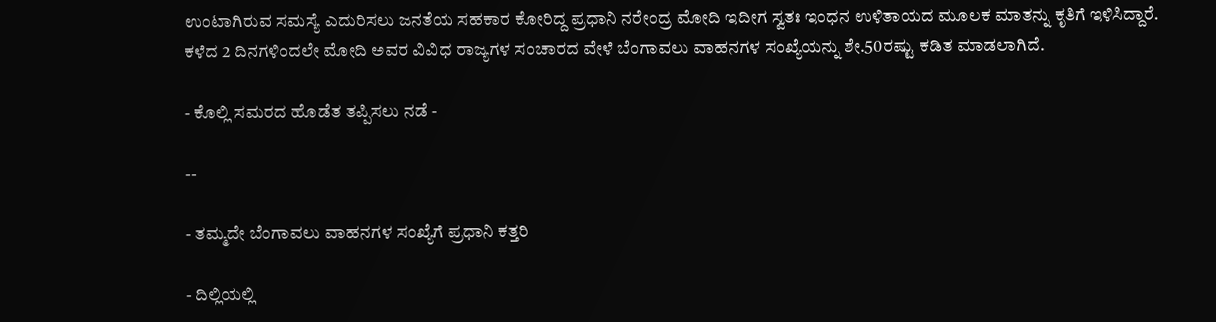ಉಂಟಾಗಿರುವ ಸಮಸ್ಯೆ ಎದುರಿಸಲು ಜನತೆಯ ಸಹಕಾರ ಕೋರಿದ್ದ ಪ್ರಧಾನಿ ನರೇಂದ್ರ ಮೋದಿ ಇದೀಗ ಸ್ವತಃ ಇಂಧನ ಉಳಿತಾಯದ ಮೂಲಕ ಮಾತನ್ನು ಕೃತಿಗೆ ಇಳಿಸಿದ್ದಾರೆ. ಕಳೆದ 2 ದಿನಗಳಿಂದಲೇ ಮೋದಿ ಅವರ ವಿವಿಧ ರಾಜ್ಯಗಳ ಸಂಚಾರದ ವೇಳೆ ಬೆಂಗಾವಲು ವಾಹನಗಳ ಸಂಖ್ಯೆಯನ್ನು ಶೇ.50ರಷ್ಟು ಕಡಿತ ಮಾಡಲಾಗಿದೆ.

- ಕೊಲ್ಲಿ ಸಮರದ ಹೊಡೆತ ತಪ್ಪಿಸಲು ನಡೆ -

--

- ತಮ್ಮದೇ ಬೆಂಗಾವಲು ವಾಹನಗಳ ಸಂಖ್ಯೆಗೆ ಪ್ರಧಾನಿ ಕತ್ತರಿ

- ದಿಲ್ಲಿಯಲ್ಲಿ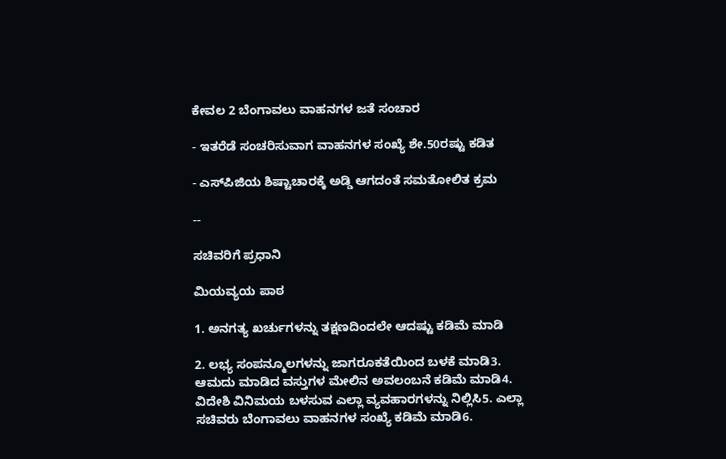ಕೇವಲ 2 ಬೆಂಗಾವಲು ವಾಹನಗಳ ಜತೆ ಸಂಚಾರ

- ಇತರೆಡೆ ಸಂಚರಿಸುವಾಗ ವಾಹನಗಳ ಸಂಖ್ಯೆ ಶೇ.50ರಷ್ಟು ಕಡಿತ

- ಎಸ್‌ಪಿಜಿಯ ಶಿಷ್ಟಾಚಾರಕ್ಕೆ ಅಡ್ಡಿ ಆಗದಂತೆ ಸಮತೋಲಿತ ಕ್ರಮ

--

ಸಚಿವರಿಗೆ ಪ್ರಧಾನಿ

ಮಿಯವ್ಯಯ ಪಾಠ

1. ಅನಗತ್ಯ ಖರ್ಚುಗಳನ್ನು ತಕ್ಷಣದಿಂದಲೇ ಆದಷ್ಟು ಕಡಿಮೆ ಮಾಡಿ

2. ಲಭ್ಯ ಸಂಪನ್ಮೂಲಗಳನ್ನು ಜಾಗರೂಕತೆಯಿಂದ ಬಳಕೆ ಮಾಡಿ3. ಆಮದು ಮಾಡಿದ ವಸ್ತುಗಳ ಮೇಲಿನ ಅವಲಂಬನೆ ಕಡಿಮೆ ಮಾಡಿ4. ವಿದೇಶಿ ವಿನಿಮಯ ಬಳಸುವ ಎಲ್ಲಾ ವ್ಯವಹಾರಗಳನ್ನು ನಿಲ್ಲಿಸಿ5. ಎಲ್ಲಾ ಸಚಿವರು ಬೆಂಗಾವಲು ವಾಹನಗಳ ಸಂಖ್ಯೆ ಕಡಿಮೆ ಮಾಡಿ6.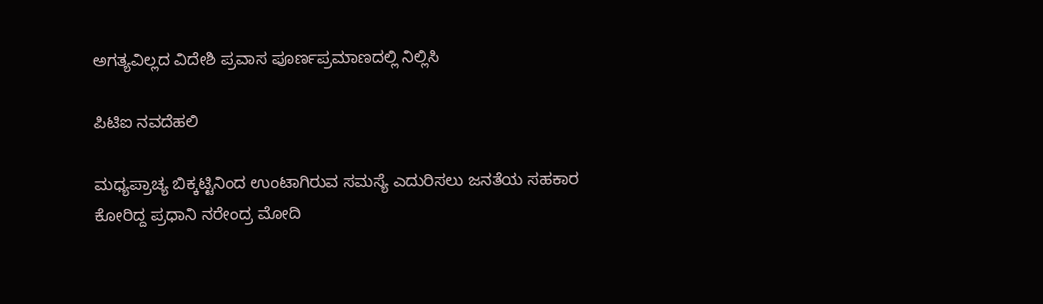ಅಗತ್ಯವಿಲ್ಲದ ವಿದೇಶಿ ಪ್ರವಾಸ ಪೂರ್ಣಪ್ರಮಾಣದಲ್ಲಿ ನಿಲ್ಲಿಸಿ

ಪಿಟಿಐ ನವದೆಹಲಿ

ಮಧ್ಯಪ್ರಾಚ್ಯ ಬಿಕ್ಕಟ್ಟಿನಿಂದ ಉಂಟಾಗಿರುವ ಸಮಸ್ಯೆ ಎದುರಿಸಲು ಜನತೆಯ ಸಹಕಾರ ಕೋರಿದ್ದ ಪ್ರಧಾನಿ ನರೇಂದ್ರ ಮೋದಿ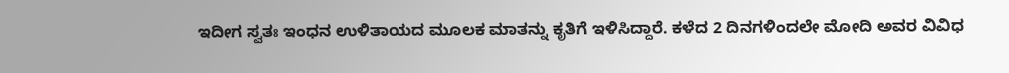ಇದೀಗ ಸ್ವತಃ ಇಂಧನ ಉಳಿತಾಯದ ಮೂಲಕ ಮಾತನ್ನು ಕೃತಿಗೆ ಇಳಿಸಿದ್ದಾರೆ. ಕಳೆದ 2 ದಿನಗಳಿಂದಲೇ ಮೋದಿ ಅವರ ವಿವಿಧ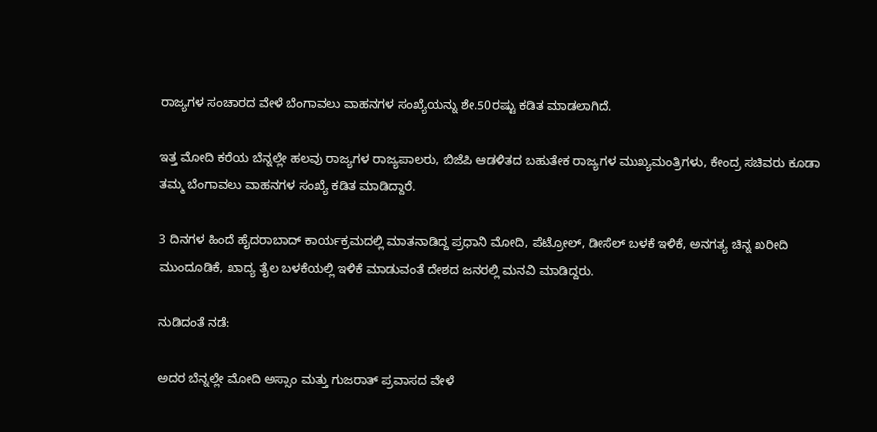ರಾಜ್ಯಗಳ ಸಂಚಾರದ ವೇಳೆ ಬೆಂಗಾವಲು ವಾಹನಗಳ ಸಂಖ್ಯೆಯನ್ನು ಶೇ.50ರಷ್ಟು ಕಡಿತ ಮಾಡಲಾಗಿದೆ.

ಇತ್ತ ಮೋದಿ ಕರೆಯ ಬೆನ್ನಲ್ಲೇ ಹಲವು ರಾಜ್ಯಗಳ ರಾಜ್ಯಪಾಲರು, ಬಿಜೆಪಿ ಆಡಳಿತದ ಬಹುತೇಕ ರಾಜ್ಯಗಳ ಮುಖ್ಯಮಂತ್ರಿಗಳು, ಕೇಂದ್ರ ಸಚಿವರು ಕೂಡಾ ತಮ್ಮ ಬೆಂಗಾವಲು ವಾಹನಗಳ ಸಂಖ್ಯೆ ಕಡಿತ ಮಾಡಿದ್ದಾರೆ.

3 ದಿನಗಳ ಹಿಂದೆ ಹೈದರಾಬಾದ್‌ ಕಾರ್ಯಕ್ರಮದಲ್ಲಿ ಮಾತನಾಡಿದ್ದ ಪ್ರಧಾನಿ ಮೋದಿ, ಪೆಟ್ರೋಲ್‌, ಡೀಸೆಲ್‌ ಬಳಕೆ ಇಳಿಕೆ, ಅನಗತ್ಯ ಚಿನ್ನ ಖರೀದಿ ಮುಂದೂಡಿಕೆ, ಖಾದ್ಯ ತೈಲ ಬಳಕೆಯಲ್ಲಿ ಇಳಿಕೆ ಮಾಡುವಂತೆ ದೇಶದ ಜನರಲ್ಲಿ ಮನವಿ ಮಾಡಿದ್ದರು.

ನುಡಿದಂತೆ ನಡೆ:

ಅದರ ಬೆನ್ನಲ್ಲೇ ಮೋದಿ ಅಸ್ಸಾಂ ಮತ್ತು ಗುಜರಾತ್ ಪ್ರವಾಸದ ವೇಳೆ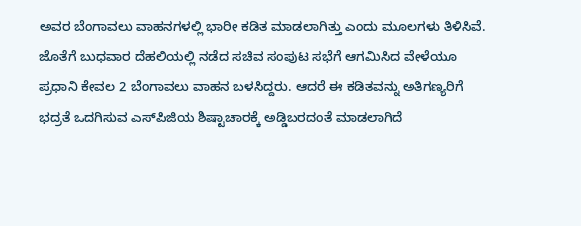ಅವರ ಬೆಂಗಾವಲು ವಾಹನಗಳಲ್ಲಿ ಭಾರೀ ಕಡಿತ ಮಾಡಲಾಗಿತ್ತು ಎಂದು ಮೂಲಗಳು ತಿಳಿಸಿವೆ. ಜೊತೆಗೆ ಬುಧವಾರ ದೆಹಲಿಯಲ್ಲಿ ನಡೆದ ಸಚಿವ ಸಂಪುಟ ಸಭೆಗೆ ಆಗಮಿಸಿದ ವೇಳೆಯೂ ಪ್ರಧಾನಿ ಕೇವಲ 2 ಬೆಂಗಾವಲು ವಾಹನ ಬಳಸಿದ್ದರು. ಆದರೆ ಈ ಕಡಿತವನ್ನು ಅತಿಗಣ್ಯರಿಗೆ ಭದ್ರತೆ ಒದಗಿಸುವ ಎಸ್‌ಪಿಜಿಯ ಶಿಷ್ಟಾಚಾರಕ್ಕೆ ಅಡ್ಡಿಬರದಂತೆ ಮಾಡಲಾಗಿದೆ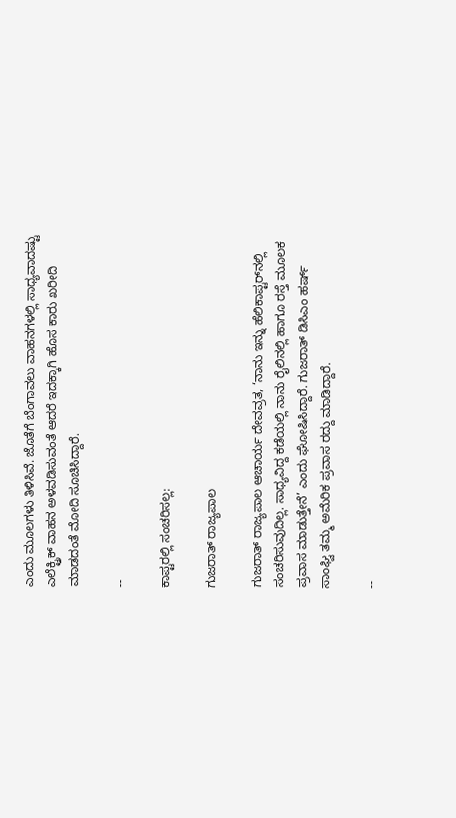ಎಂದು ಮೂಲಗಳು ತಿಳಿಸಿವೆ. ಜೊತೆಗೆ ಬೆಂಗಾವಲು ವಾಹನಗಳಲ್ಲಿ ಸಾಧ್ಯವಾದಷ್ಟು ಎಲೆಕ್ಟ್ರಿಕ್ ವಾಹನ ಅಳವಡಿಸುವಂತೆ ಆದರೆ ಇದಕ್ಕಾಗಿ ಹೊಸ ಕಾರು ಖರೀದಿ ಮಾಡದಂತೆ ಮೋದಿ ಸೂಚಿಸಿದ್ದಾರೆ.

--

ಕಾಪ್ಟರಲ್ಲಿ ಸಂಚರಿಸಲ್ಲ:

ಗುಜರಾತ್‌ ರಾಜ್ಯಪಾಲ

ಗುಜರಾತ್ ರಾಜ್ಯಪಾಲ ಆಚಾರ್ಯ ದೇವವ್ರತ, ‘ನಾನು ಇನ್ನು ಹೆಲಿಕಾಪ್ಟರ್‌ನಲ್ಲಿ ಸಂಚರಿಸುವುದಿಲ್ಲ. ಸಾಧ್ಯವಿದ್ದ ಕಡೆಯಲ್ಲಿ ನಾನು ರೈಲಿನಲ್ಲಿ ಹಾಗೂ ರಸ್ತೆ ಮೂಲಕ ಪ್ರವಾಸ ಮಾಡುತ್ತೇನೆ’ ಎಂದು ಘೋಷಿಸಿದ್ದಾರೆ. ಗುಜರಾತ್‌ ಡಿಸಿಎಂ ಹರ್ಷ್‌ ಸಾಂಘ್ವಿ ತಮ್ಮ ಅಮೆರಿಕ ಪ್ರವಾಸ ರದ್ದು ಮಾಡಿದ್ದಾರೆ.

--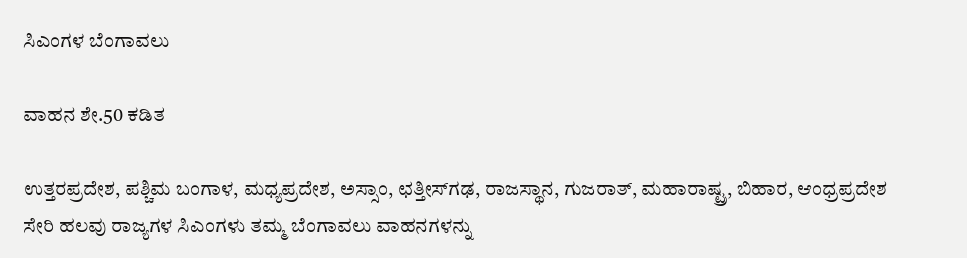ಸಿಎಂಗಳ ಬೆಂಗಾವಲು

ವಾಹನ ಶೇ.50 ಕಡಿತ

ಉತ್ತರಪ್ರದೇಶ, ಪಶ್ಚಿಮ ಬಂಗಾಳ, ಮಧ್ಯಪ್ರದೇಶ, ಅಸ್ಸಾಂ, ಛತ್ತೀಸ್‌ಗಢ, ರಾಜಸ್ಥಾನ, ಗುಜರಾತ್‌, ಮಹಾರಾಷ್ಟ್ರ, ಬಿಹಾರ, ಆಂಧ್ರಪ್ರದೇಶ ಸೇರಿ ಹಲವು ರಾಜ್ಯಗಳ ಸಿಎಂಗಳು ತಮ್ಮ ಬೆಂಗಾವಲು ವಾಹನಗಳನ್ನು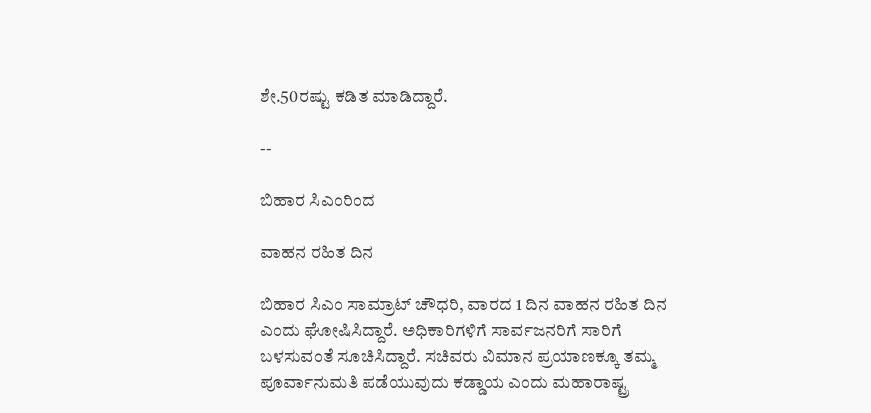ಶೇ.50ರಷ್ಟು ಕಡಿತ ಮಾಡಿದ್ದಾರೆ.

--

ಬಿಹಾರ ಸಿಎಂರಿಂದ

ವಾಹನ ರಹಿತ ದಿನ

ಬಿಹಾರ ಸಿಎಂ ಸಾಮ್ರಾಟ್‌ ಚೌಧರಿ, ವಾರದ 1 ದಿನ ವಾಹನ ರಹಿತ ದಿನ ಎಂದು ಘೋಷಿಸಿದ್ದಾರೆ. ಅಧಿಕಾರಿಗಳಿಗೆ ಸಾರ್ವಜನರಿಗೆ ಸಾರಿಗೆ ಬಳಸುವಂತೆ ಸೂಚಿಸಿದ್ದಾರೆ. ಸಚಿವರು ವಿಮಾನ ಪ್ರಯಾಣಕ್ಕೂ ತಮ್ಮ ಪೂರ್ವಾನುಮತಿ ಪಡೆಯುವುದು ಕಡ್ಡಾಯ ಎಂದು ಮಹಾರಾಷ್ಟ್ರ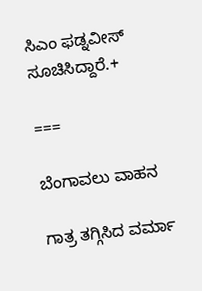ಸಿಎಂ ಫಡ್ನವೀಸ್‌ ಸೂಚಿಸಿದ್ದಾರೆ.+

===

ಬೆಂಗಾವಲು ವಾಹನ

ಗಾತ್ರ ತಗ್ಗಿಸಿದ ವರ್ಮಾ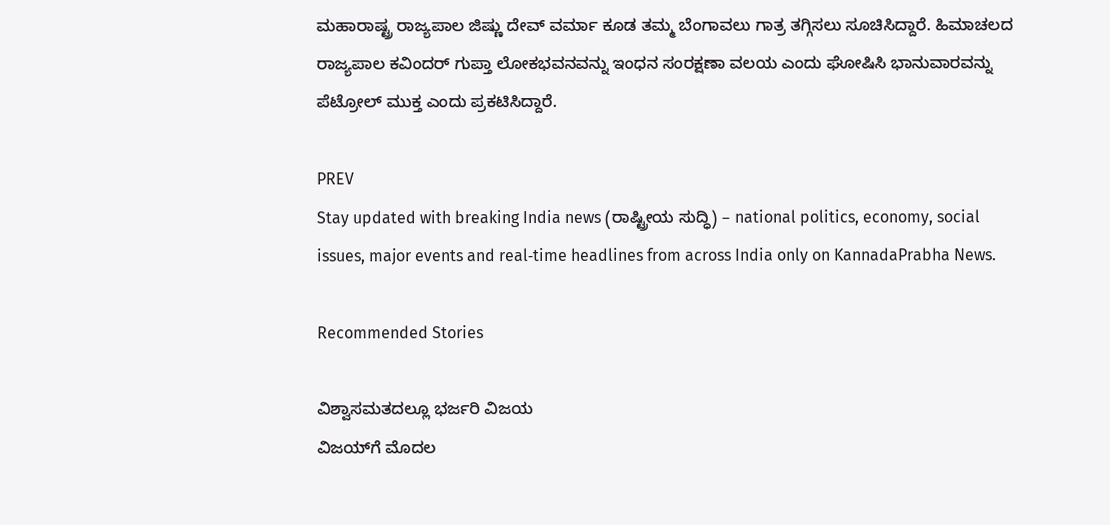ಮಹಾರಾಷ್ಟ್ರ ರಾಜ್ಯಪಾಲ ಜಿಷ್ಣು ದೇವ್ ವರ್ಮಾ ಕೂಡ ತಮ್ಮ ಬೆಂಗಾವಲು ಗಾತ್ರ ತಗ್ಗಿಸಲು ಸೂಚಿಸಿದ್ದಾರೆ. ಹಿಮಾಚಲದ ರಾಜ್ಯಪಾಲ ಕವಿಂದರ್‌ ಗುಪ್ತಾ ಲೋಕಭವನವನ್ನು ಇಂಧನ ಸಂರಕ್ಷಣಾ ವಲಯ ಎಂದು ಘೋಷಿಸಿ ಭಾನುವಾರವನ್ನು ಪೆಟ್ರೋಲ್‌ ಮುಕ್ತ ಎಂದು ಪ್ರಕಟಿಸಿದ್ದಾರೆ.

PREV
Stay updated with breaking India news (ರಾಷ್ಟ್ರೀಯ ಸುದ್ಧಿ) – national politics, economy, social issues, major events and real‑time headlines from across India only on KannadaPrabha News.

Recommended Stories

ವಿಶ್ವಾಸಮತದಲ್ಲೂ ಭರ್ಜರಿ ವಿಜಯ
ವಿಜಯ್‌ಗೆ ಮೊದಲ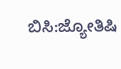ಬಿಸಿ:ಜ್ಯೋತಿಷಿ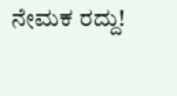ನೇಮಕ ರದ್ದು!